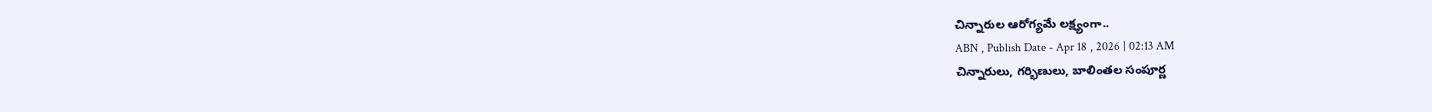చిన్నారుల ఆరోగ్యమే లక్ష్యంగా..
ABN , Publish Date - Apr 18 , 2026 | 02:13 AM
చిన్నారులు, గర్భిణులు, బాలింతల సంపూర్ణ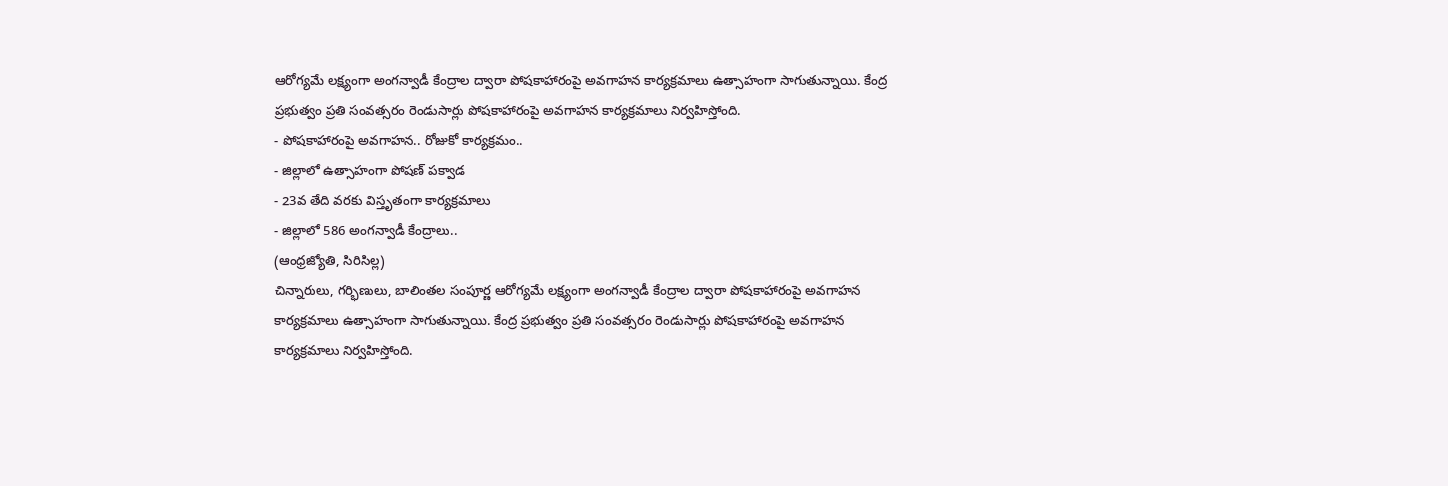ఆరోగ్యమే లక్ష్యంగా అంగన్వాడీ కేంద్రాల ద్వారా పోషకాహారంపై అవగాహన కార్యక్రమాలు ఉత్సాహంగా సాగుతున్నాయి. కేంద్ర ప్రభుత్వం ప్రతి సంవత్సరం రెండుసార్లు పోషకాహారంపై అవగాహన కార్యక్రమాలు నిర్వహిస్తోంది.
- పోషకాహారంపై అవగాహన.. రోజుకో కార్యక్రమం..
- జిల్లాలో ఉత్సాహంగా పోషణ్ పక్వాడ
- 23వ తేది వరకు విస్తృతంగా కార్యక్రమాలు
- జిల్లాలో 586 అంగన్వాడీ కేంద్రాలు..
(ఆంధ్రజ్యోతి, సిరిసిల్ల)
చిన్నారులు, గర్భిణులు, బాలింతల సంపూర్ణ ఆరోగ్యమే లక్ష్యంగా అంగన్వాడీ కేంద్రాల ద్వారా పోషకాహారంపై అవగాహన కార్యక్రమాలు ఉత్సాహంగా సాగుతున్నాయి. కేంద్ర ప్రభుత్వం ప్రతి సంవత్సరం రెండుసార్లు పోషకాహారంపై అవగాహన కార్యక్రమాలు నిర్వహిస్తోంది.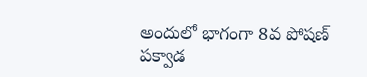అందులో భాగంగా 8వ పోషణ్ పక్వాడ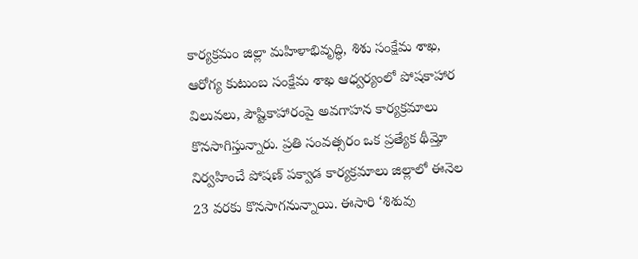కార్యక్రమం జిల్లా మహిళాభివృద్ధి, శిశు సంక్షేమ శాఖ, ఆరోగ్య కుటుంబ సంక్షేమ శాఖ ఆధ్వర్యంలో పోషకాహార విలువలు, పౌష్టికాహారంపై అవగాహన కార్యక్రమాలు కొనసాగిస్తున్నారు. ప్రతి సంవత్సరం ఒక ప్రత్యేక థీమ్తో నిర్వహించే పోషణ్ పక్వాడ కార్యక్రమాలు జిల్లాలో ఈనెల 23 వరకు కొనసాగనున్నాయి. ఈసారి ‘శిశువు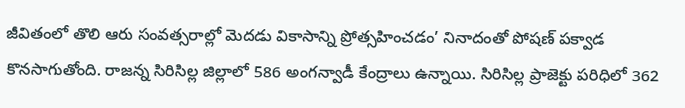జీవితంలో తొలి ఆరు సంవత్సరాల్లో మెదడు వికాసాన్ని ప్రోత్సహించడం’ నినాదంతో పోషణ్ పక్వాడ కొనసాగుతోంది. రాజన్న సిరిసిల్ల జిల్లాలో 586 అంగన్వాడీ కేంద్రాలు ఉన్నాయి. సిరిసిల్ల ప్రాజెక్టు పరిధిలో 362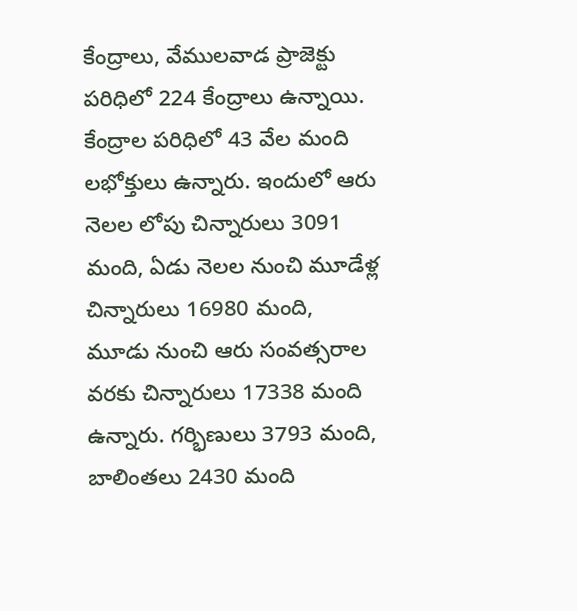కేంద్రాలు, వేములవాడ ప్రాజెక్టు పరిధిలో 224 కేంద్రాలు ఉన్నాయి. కేంద్రాల పరిధిలో 43 వేల మంది లభోక్తులు ఉన్నారు. ఇందులో ఆరు నెలల లోపు చిన్నారులు 3091 మంది, ఏడు నెలల నుంచి మూడేళ్ల చిన్నారులు 16980 మంది, మూడు నుంచి ఆరు సంవత్సరాల వరకు చిన్నారులు 17338 మంది ఉన్నారు. గర్భిణులు 3793 మంది, బాలింతలు 2430 మంది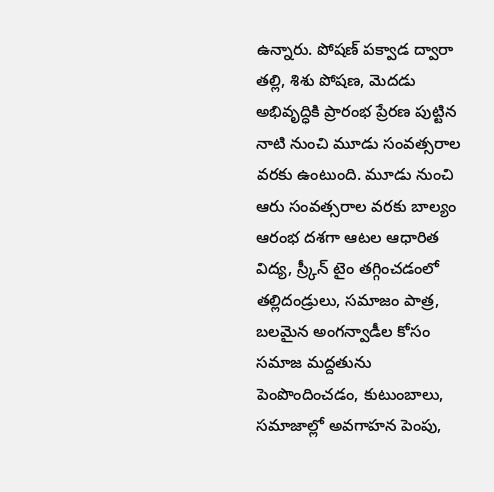ఉన్నారు. పోషణ్ పక్వాడ ద్వారా తల్లి, శిశు పోషణ, మెదడు అభివృద్ధికి ప్రారంభ ప్రేరణ పుట్టిన నాటి నుంచి మూడు సంవత్సరాల వరకు ఉంటుంది. మూడు నుంచి ఆరు సంవత్సరాల వరకు బాల్యం ఆరంభ దశగా ఆటల ఆధారిత విద్య, స్ర్కీన్ టైం తగ్గించడంలో తల్లిదండ్రులు, సమాజం పాత్ర, బలమైన అంగన్వాడీల కోసం సమాజ మద్దతును పెంపొందించడం, కుటుంబాలు, సమాజాల్లో అవగాహన పెంపు,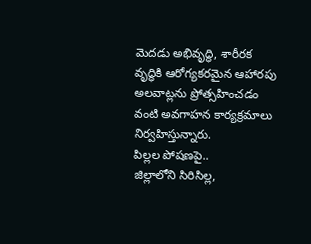మెదడు అభివృద్ధి, శారీరక వృద్ధికి ఆరోగ్యకరమైన ఆహారపు అలవాట్లను ప్రోత్సహించడం వంటి అవగాహన కార్యక్రమాలు నిర్వహిస్తున్నారు.
పిల్లల పోషణపై..
జిల్లాలోని సిరిసిల్ల,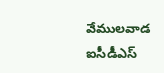వేములవాడ ఐసీడీఎస్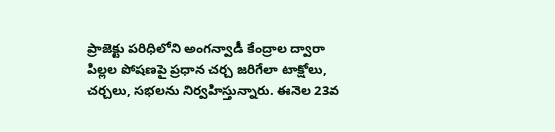ప్రాజెక్టు పరిధిలోని అంగన్వాడీ కేంద్రాల ద్వారా పిల్లల పోషణపై ప్రధాన చర్చ జరిగేలా టాక్షోలు, చర్చలు, సభలను నిర్వహిస్తున్నారు. ఈనెల 23వ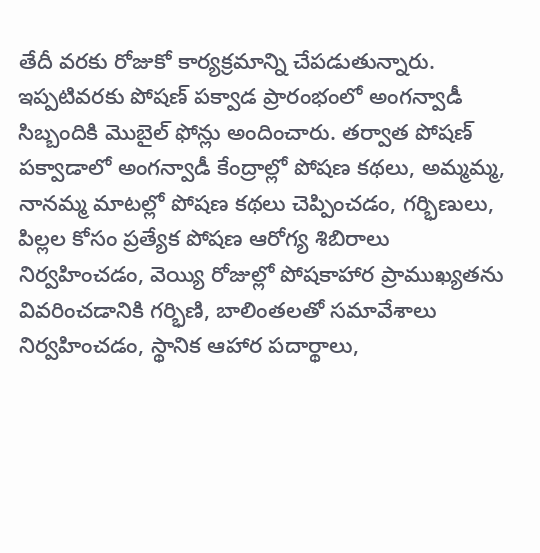తేదీ వరకు రోజుకో కార్యక్రమాన్ని చేపడుతున్నారు. ఇప్పటివరకు పోషణ్ పక్వాడ ప్రారంభంలో అంగన్వాడీ సిబ్బందికి మొబైల్ ఫోన్లు అందించారు. తర్వాత పోషణ్ పక్వాడాలో అంగన్వాడీ కేంద్రాల్లో పోషణ కథలు, అమ్మమ్మ, నానమ్మ మాటల్లో పోషణ కథలు చెప్పించడం, గర్భిణులు, పిల్లల కోసం ప్రత్యేక పోషణ ఆరోగ్య శిబిరాలు నిర్వహించడం, వెయ్యి రోజుల్లో పోషకాహార ప్రాముఖ్యతను వివరించడానికి గర్భిణి, బాలింతలతో సమావేశాలు నిర్వహించడం, స్థానిక ఆహార పదార్థాలు,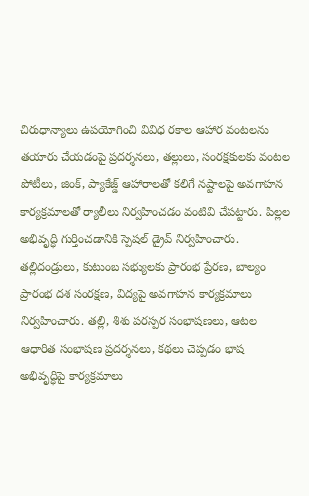చిరుధాన్యాలు ఉపయోగించి వివిధ రకాల ఆహార వంటలను తయారు చేయడంపై ప్రదర్శనలు, తల్లులు, సంరక్షకులకు వంటల పోటీలు, జింక్, ప్యాకేజ్డ్ ఆహారాలతో కలిగే నష్టాలపై అవగాహన కార్యక్రమాలతో ర్యాలీలు నిర్వహించడం వంటివి చేపట్టారు. పిల్లల అభివృద్ధి గుర్తించడానికి స్పెషల్ డ్రైవ్ నిర్వహించారు. తల్లిదండ్రులు, కుటుంబ సభ్యులకు ప్రారంభ ప్రేరణ, బాల్యం ప్రారంభ దశ సంరక్షణ, విద్యపై అవగాహన కార్యక్రమాలు నిర్వహించారు. తల్లి, శిశు పరస్పర సంభాషణలు, ఆటల ఆధారిత సంభాషణ ప్రదర్శనలు, కథలు చెప్పడం భాష అభివృద్ధిపై కార్యక్రమాలు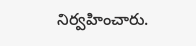నిర్వహించారు.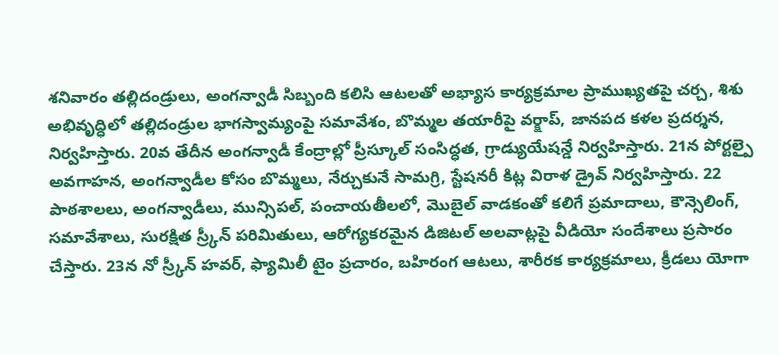శనివారం తల్లిదండ్రులు, అంగన్వాడీ సిబ్బంది కలిసి ఆటలతో అభ్యాస కార్యక్రమాల ప్రాముఖ్యతపై చర్చ, శిశు అభివృద్ధిలో తల్లిదండ్రుల భాగస్వామ్యంపై సమావేశం, బొమ్మల తయారీపై వర్క్షాప్, జానపద కళల ప్రదర్శన, నిర్వహిస్తారు. 20వ తేదీన అంగన్వాడీ కేంద్రాల్లో ప్రీస్కూల్ సంసిద్ధత, గ్రాడ్యుయేషన్డే నిర్వహిస్తారు. 21న పోర్టల్పై అవగాహన, అంగన్వాడీల కోసం బొమ్మలు, నేర్చుకునే సామగ్రి, స్టేషనరీ కిట్ల విరాళ డ్రైవ్ నిర్వహిస్తారు. 22 పాఠశాలలు, అంగన్వాడీలు, మున్సిపల్, పంచాయతీలలో, మొబైల్ వాడకంతో కలిగే ప్రమాదాలు, కౌన్సెలింగ్, సమావేశాలు, సురక్షిత స్ర్కీన్ పరిమితులు, ఆరోగ్యకరమైన డిజిటల్ అలవాట్లపై వీడియో సందేశాలు ప్రసారం చేస్తారు. 23న నో స్ర్కీన్ హవర్, ఫ్యామిలీ టైం ప్రచారం, బహిరంగ ఆటలు, శారీరక కార్యక్రమాలు, క్రీడలు యోగా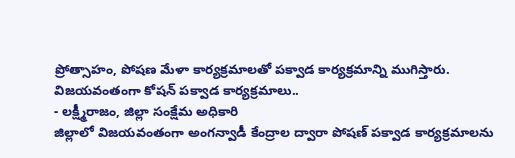ప్రోత్సాహం, పోషణ మేళా కార్యక్రమాలతో పక్వాడ కార్యక్రమాన్ని ముగిస్తారు.
విజయవంతంగా కోషన్ పక్వాడ కార్యక్రమాలు..
- లక్ష్మీరాజం, జిల్లా సంక్షేమ అధికారి
జిల్లాలో విజయవంతంగా అంగన్వాడీ కేంద్రాల ద్వారా పోషణ్ పక్వాడ కార్యక్రమాలను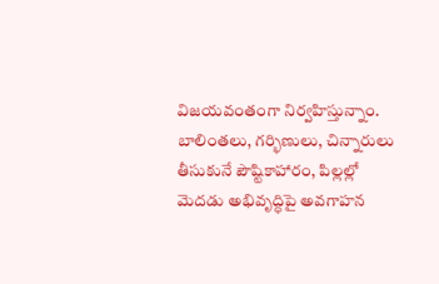విజయవంతంగా నిర్వహిస్తున్నాం. బాలింతలు, గర్భిణులు, చిన్నారులు తీసుకునే పౌష్టికాహారం, పిల్లల్లో మెదడు అభివృద్ధిపై అవగాహన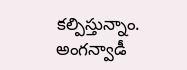కల్పిస్తున్నాం. అంగన్వాడీ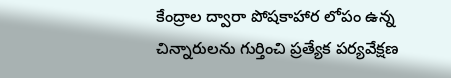కేంద్రాల ద్వారా పోషకాహార లోపం ఉన్న చిన్నారులను గుర్తించి ప్రత్యేక పర్యవేక్షణ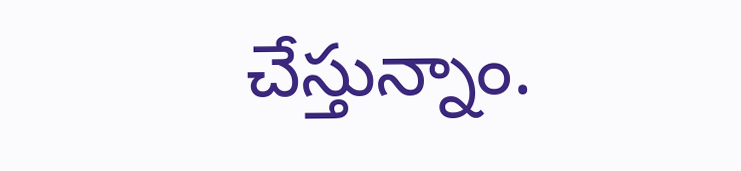చేస్తున్నాం.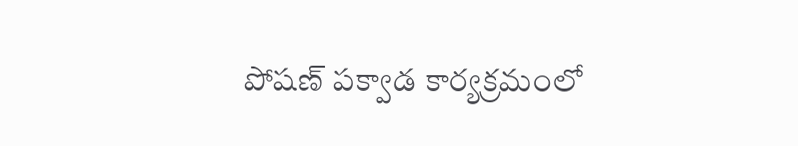పోషణ్ పక్వాడ కార్యక్రమంలో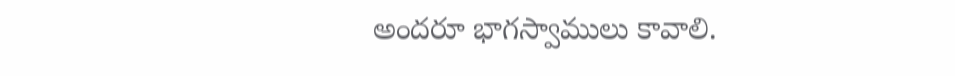అందరూ భాగస్వాములు కావాలి.